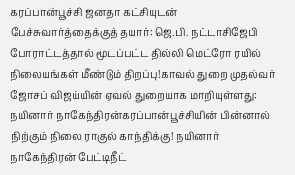கரப்பான்பூச்சி ஜனதா கட்சியுடன் பேச்சுவார்த்தைக்குத் தயார்: ஜெ.பி. நட்டாசிஜேபி போராட்டத்தால் மூடப்பட்ட தில்லி மெட்ரோ ரயில் நிலையங்கள் மீண்டும் திறப்பு!காவல் துறை முதல்வர் ஜோசப் விஜய்யின் ஏவல் துறையாக மாறியுள்ளது: நயினார் நாகேந்திரன்கரப்பான்பூச்சியின் பின்னால் நிற்கும் நிலை ராகுல் காந்திக்கு! நயினார் நாகேந்திரன் பேட்டிநீட்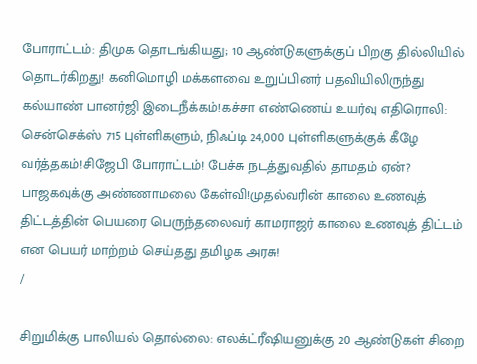போராட்டம்: திமுக தொடங்கியது; 10 ஆண்டுகளுக்குப் பிறகு தில்லியில் தொடர்கிறது! கனிமொழி மக்களவை உறுப்பினர் பதவியிலிருந்து கல்யாண் பானர்ஜி இடைநீக்கம்!கச்சா எண்ணெய் உயர்வு எதிரொலி: சென்செக்ஸ் 715 புள்ளிகளும், நிஃப்டி 24,000 புள்ளிகளுக்குக் கீழே வர்த்தகம்!சிஜேபி போராட்டம்! பேச்சு நடத்துவதில் தாமதம் ஏன்? பாஜகவுக்கு அண்ணாமலை கேள்வி!முதல்வரின் காலை உணவுத் திட்டத்தின் பெயரை பெருந்தலைவர் காமராஜர் காலை உணவுத் திட்டம் என பெயர் மாற்றம் செய்தது தமிழக அரசு!
/

சிறுமிக்கு பாலியல் தொல்லை: எலக்ட்ரீஷியனுக்கு 20 ஆண்டுகள் சிறை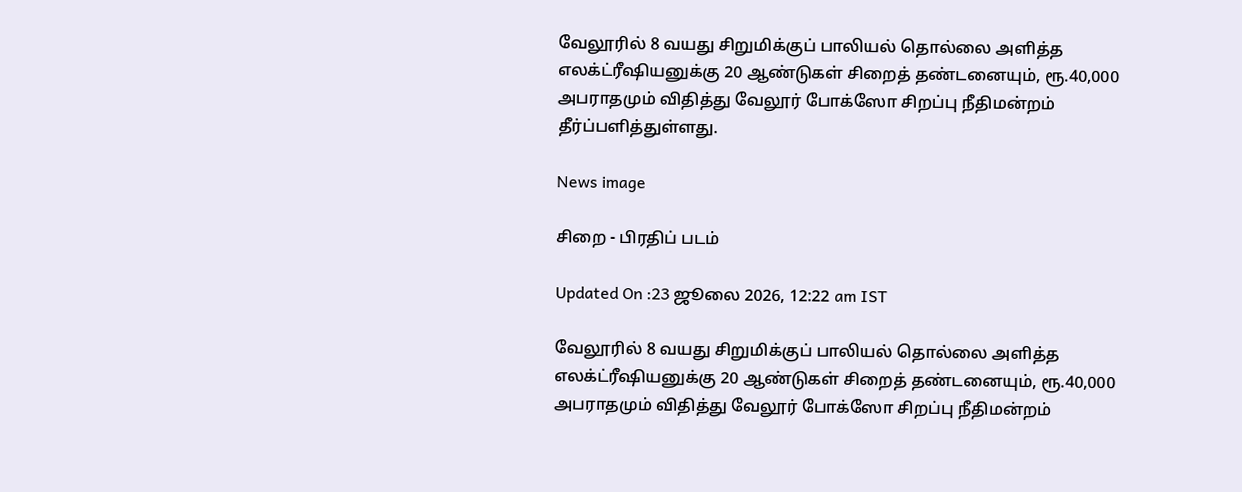வேலூரில் 8 வயது சிறுமிக்குப் பாலியல் தொல்லை அளித்த எலக்ட்ரீஷியனுக்கு 20 ஆண்டுகள் சிறைத் தண்டனையும், ரூ.40,000 அபராதமும் விதித்து வேலூர் போக்ஸோ சிறப்பு நீதிமன்றம் தீர்ப்பளித்துள்ளது.

News image

சிறை - பிரதிப் படம்

Updated On :23 ஜூலை 2026, 12:22 am IST

வேலூரில் 8 வயது சிறுமிக்குப் பாலியல் தொல்லை அளித்த எலக்ட்ரீஷியனுக்கு 20 ஆண்டுகள் சிறைத் தண்டனையும், ரூ.40,000 அபராதமும் விதித்து வேலூர் போக்ஸோ சிறப்பு நீதிமன்றம்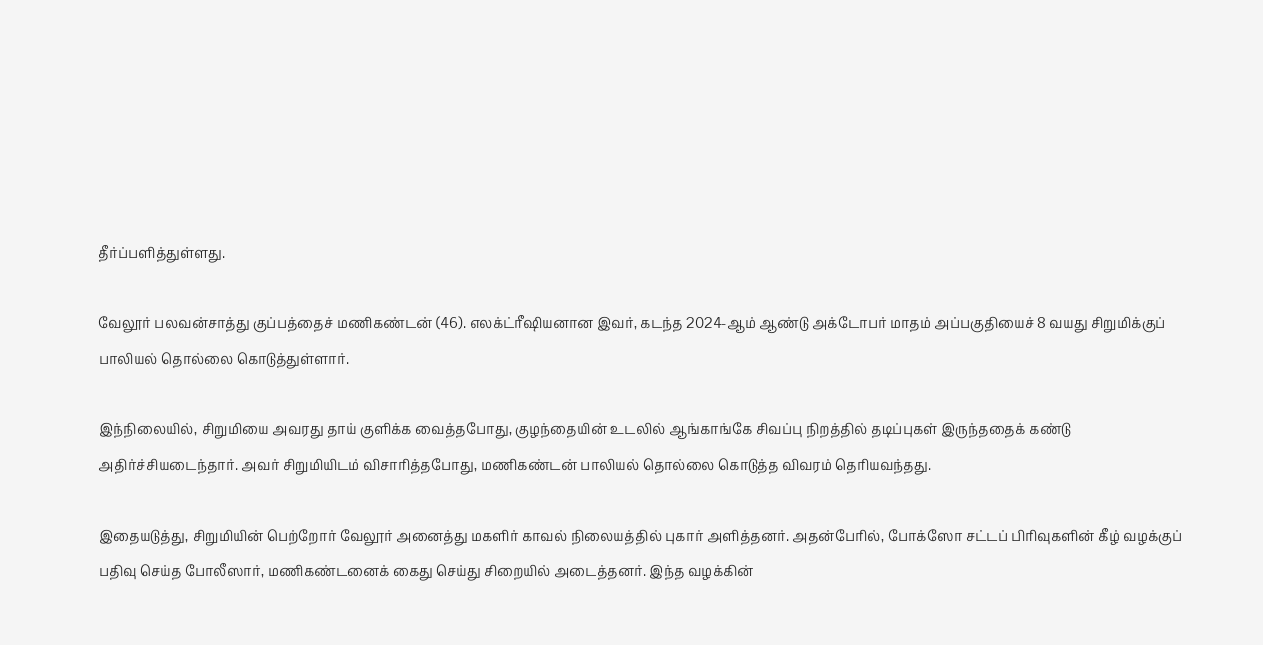தீர்ப்பளித்துள்ளது.

வேலூர் பலவன்சாத்து குப்பத்தைச் மணிகண்டன் (46). எலக்ட்ரீஷியனான இவர், கடந்த 2024-ஆம் ஆண்டு அக்டோபர் மாதம் அப்பகுதியைச் 8 வயது சிறுமிக்குப் பாலியல் தொல்லை கொடுத்துள்ளார்.

இந்நிலையில், சிறுமியை அவரது தாய் குளிக்க வைத்தபோது, குழந்தையின் உடலில் ஆங்காங்கே சிவப்பு நிறத்தில் தடிப்புகள் இருந்ததைக் கண்டு அதிர்ச்சியடைந்தார். அவர் சிறுமியிடம் விசாரித்தபோது, மணிகண்டன் பாலியல் தொல்லை கொடுத்த விவரம் தெரியவந்தது.

இதையடுத்து, சிறுமியின் பெற்றோர் வேலூர் அனைத்து மகளிர் காவல் நிலையத்தில் புகார் அளித்தனர். அதன்பேரில், போக்ஸோ சட்டப் பிரிவுகளின் கீழ் வழக்குப் பதிவு செய்த போலீஸார், மணிகண்டனைக் கைது செய்து சிறையில் அடைத்தனர். இந்த வழக்கின்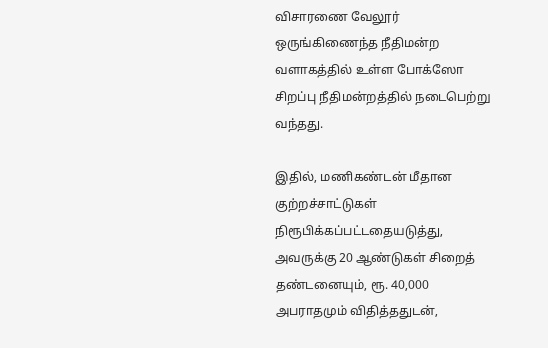விசாரணை வேலூர் ஒருங்கிணைந்த நீதிமன்ற வளாகத்தில் உள்ள போக்ஸோ சிறப்பு நீதிமன்றத்தில் நடைபெற்று வந்தது.

இதில், மணிகண்டன் மீதான குற்றச்சாட்டுகள் நிரூபிக்கப்பட்டதையடுத்து, அவருக்கு 20 ஆண்டுகள் சிறைத் தண்டனையும், ரூ. 40,000 அபராதமும் விதித்ததுடன்,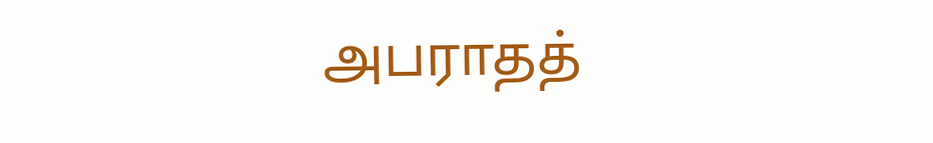அபராதத்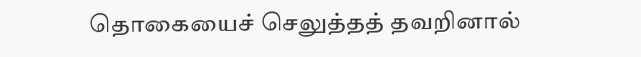தொகையைச் செலுத்தத் தவறினால்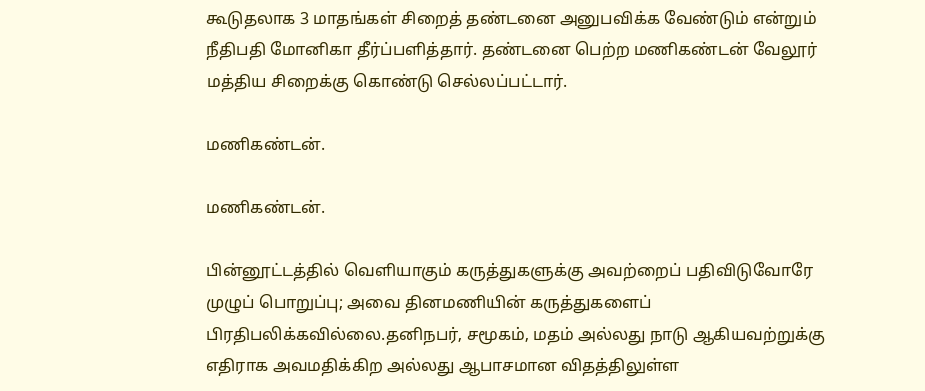கூடுதலாக 3 மாதங்கள் சிறைத் தண்டனை அனுபவிக்க வேண்டும் என்றும் நீதிபதி மோனிகா தீர்ப்பளித்தார். தண்டனை பெற்ற மணிகண்டன் வேலூர் மத்திய சிறைக்கு கொண்டு செல்லப்பட்டார்.

மணிகண்டன்.

மணிகண்டன்.

பின்னூட்டத்தில் வெளியாகும் கருத்துகளுக்கு அவற்றைப் பதிவிடுவோரே முழுப் பொறுப்பு; அவை தினமணியின் கருத்துகளைப் பிரதிபலிக்கவில்லை.தனிநபர், சமூகம், மதம் அல்லது நாடு ஆகியவற்றுக்கு எதிராக அவமதிக்கிற அல்லது ஆபாசமான விதத்திலுள்ள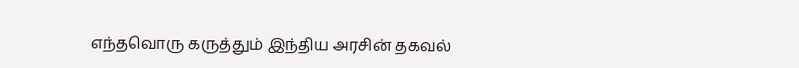எந்தவொரு கருத்தும் இந்திய அரசின் தகவல்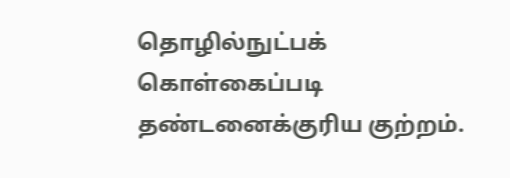தொழில்நுட்பக் கொள்கைப்படி தண்டனைக்குரிய குற்றம்.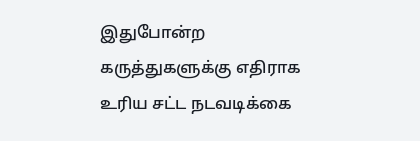இதுபோன்ற கருத்துகளுக்கு எதிராக உரிய சட்ட நடவடிக்கை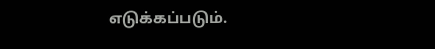எடுக்கப்படும்.